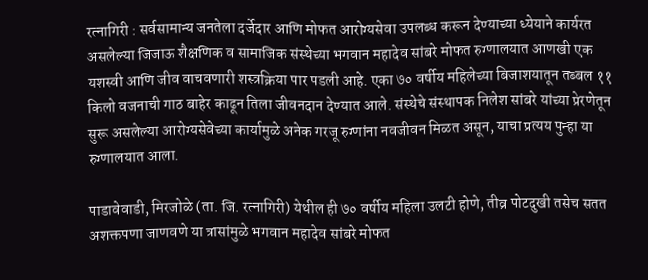रत्नागिरी : सर्वसामान्य जनतेला दर्जेदार आणि मोफत आरोग्यसेवा उपलब्ध करून देण्याच्या ध्येयाने कार्यरत असलेल्या जिजाऊ शैक्षणिक व सामाजिक संस्थेच्या भगवान महादेव सांबरे मोफत रुग्णालयात आणखी एक यशस्वी आणि जीव वाचवणारी शस्त्रक्रिया पार पडली आहे. एका ७० वर्षीय महिलेच्या बिजाशयातून तब्बल ११ किलो वजनाची गाठ बाहेर काढून तिला जीवनदान देण्यात आले. संस्थेचे संस्थापक निलेश सांबरे यांच्या प्रेरणेतून सुरू असलेल्या आरोग्यसेवेच्या कार्यामुळे अनेक गरजू रुग्णांना नवजीवन मिळत असून, याचा प्रत्यय पुन्हा या रुग्णालयात आला.

पाडावेवाडी, मिरजोळे (ता. जि. रत्नागिरी) येथील ही ७० वर्षीय महिला उलटी होणे, तीव्र पोटदुखी तसेच सतत अशक्तपणा जाणवणे या त्रासांमुळे भगवान महादेव सांबरे मोफत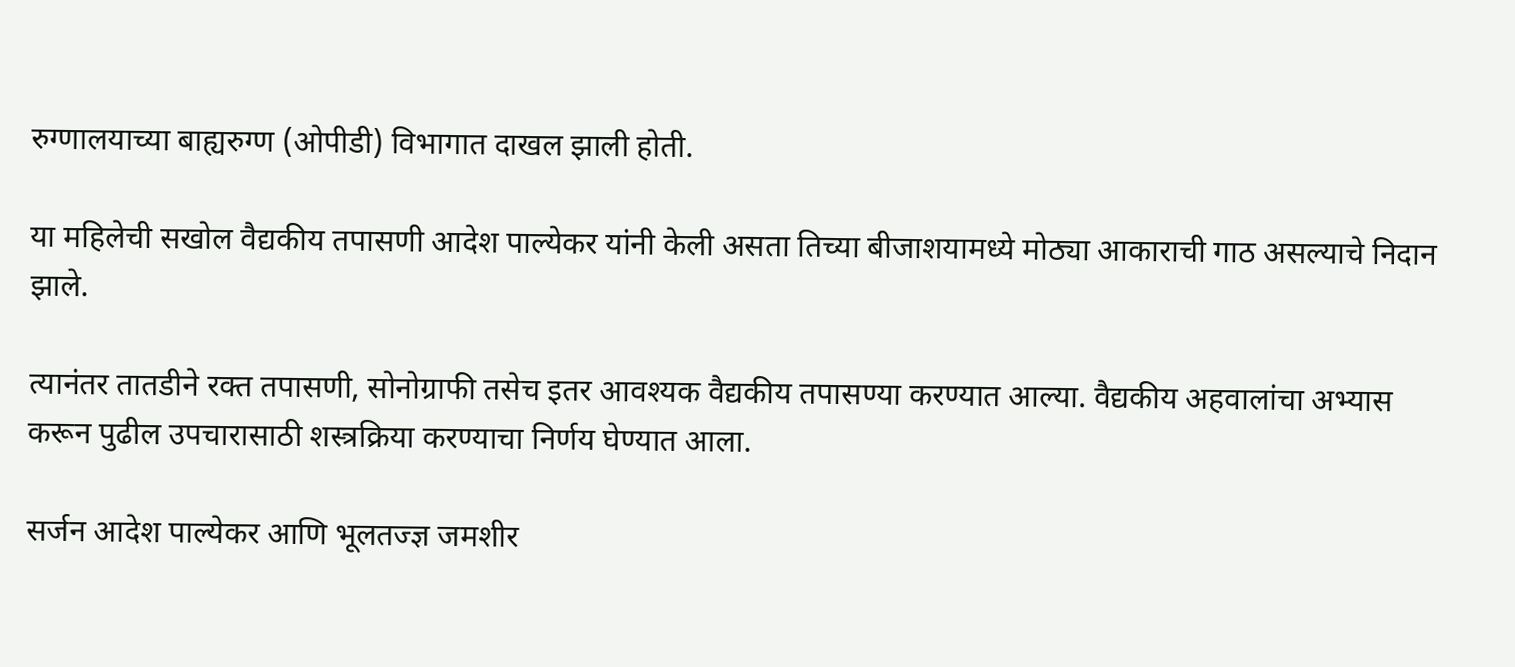रुग्णालयाच्या बाह्यरुग्ण (ओपीडी) विभागात दाखल झाली होती.

या महिलेची सखोल वैद्यकीय तपासणी आदेश पाल्येकर यांनी केली असता तिच्या बीजाशयामध्ये मोठ्या आकाराची गाठ असल्याचे निदान झाले.

त्यानंतर तातडीने रक्त तपासणी, सोनोग्राफी तसेच इतर आवश्यक वैद्यकीय तपासण्या करण्यात आल्या. वैद्यकीय अहवालांचा अभ्यास करून पुढील उपचारासाठी शस्त्रक्रिया करण्याचा निर्णय घेण्यात आला.

सर्जन आदेश पाल्येकर आणि भूलतज्ज्ञ जमशीर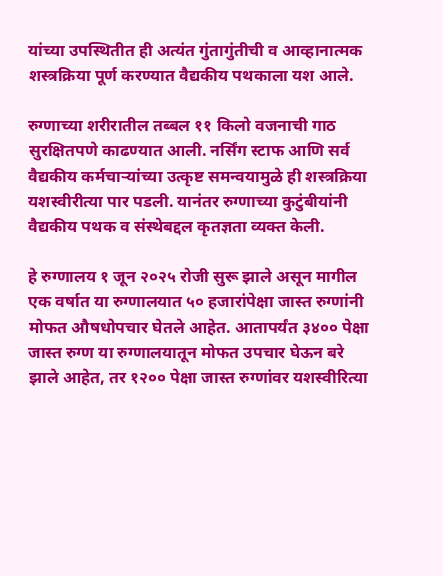यांच्या उपस्थितीत ही अत्यंत गुंतागुंतीची व आव्हानात्मक शस्त्रक्रिया पूर्ण करण्यात वैद्यकीय पथकाला यश आले.

रुग्णाच्या शरीरातील तब्बल ११ किलो वजनाची गाठ सुरक्षितपणे काढण्यात आली. नर्सिंग स्टाफ आणि सर्व वैद्यकीय कर्मचाऱ्यांच्या उत्कृष्ट समन्वयामुळे ही शस्त्रक्रिया यशस्वीरीत्या पार पडली. यानंतर रुग्णाच्या कुटुंबीयांनी वैद्यकीय पथक व संस्थेबद्दल कृतज्ञता व्यक्त केली.

हे रुग्णालय १ जून २०२५ रोजी सुरू झाले असून मागील एक वर्षात या रुग्णालयात ५० हजारांपेक्षा जास्त रुग्णांनी मोफत औषधोपचार घेतले आहेत. आतापर्यंत ३४०० पेक्षा जास्त रुग्ण या रुग्णालयातून मोफत उपचार घेऊन बरे झाले आहेत, तर १२०० पेक्षा जास्त रुग्णांवर यशस्वीरित्या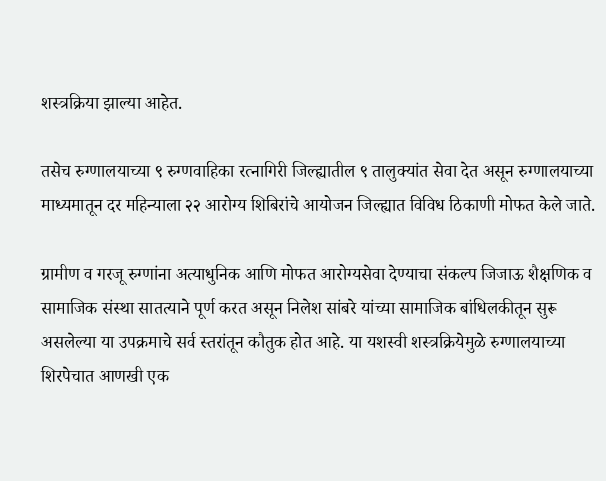शस्त्रक्रिया झाल्या आहेत.

तसेच रुग्णालयाच्या ९ रुग्णवाहिका रत्नागिरी जिल्ह्यातील ९ तालुक्यांत सेवा देत असून रुग्णालयाच्या माध्यमातून दर महिन्याला २२ आरोग्य शिबिरांचे आयोजन जिल्ह्यात विविध ठिकाणी मोफत केले जाते.

ग्रामीण व गरजू रुग्णांना अत्याधुनिक आणि मोफत आरोग्यसेवा देण्याचा संकल्प जिजाऊ शैक्षणिक व सामाजिक संस्था सातत्याने पूर्ण करत असून निलेश सांबरे यांच्या सामाजिक बांधिलकीतून सुरू असलेल्या या उपक्रमाचे सर्व स्तरांतून कौतुक होत आहे. या यशस्वी शस्त्रक्रियेमुळे रुग्णालयाच्या शिरपेचात आणखी एक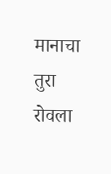मानाचा तुरा रोवला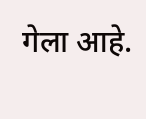गेला आहे.